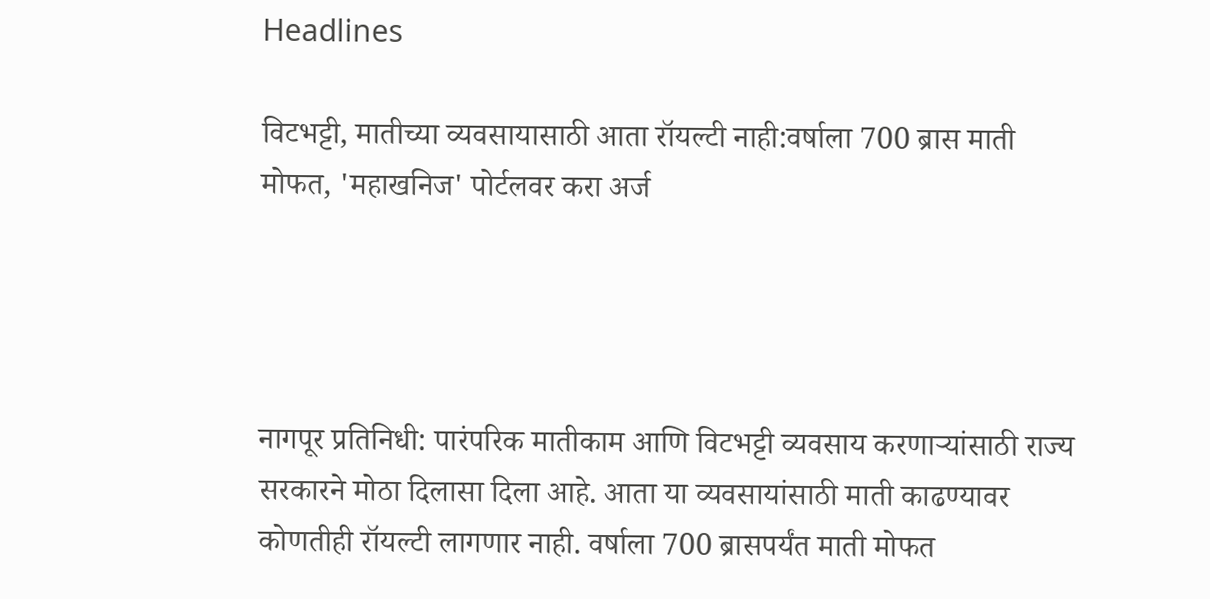Headlines

विटभट्टी, मातीच्या व्यवसायासाठी आता रॉयल्टी नाही:वर्षाला 700 ब्रास माती मोफत, 'महाखनिज' पोर्टलवर करा अर्ज




नागपूर प्रतिनिधी: पारंपरिक मातीकाम आणि विटभट्टी व्यवसाय करणाऱ्यांसाठी राज्य सरकारने मोठा दिलासा दिला आहे. आता या व्यवसायांसाठी माती काढण्यावर कोणतीही रॉयल्टी लागणार नाही. वर्षाला 700 ब्रासपर्यंत माती मोफत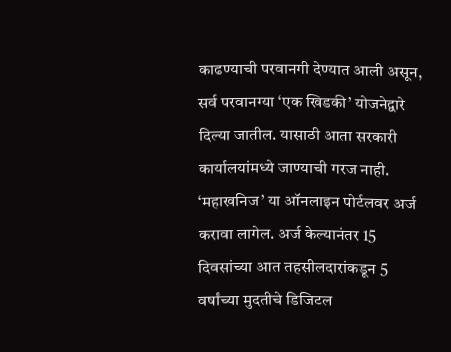काढण्याची परवानगी देण्यात आली असून, सर्व परवानग्या ‘एक खिडकी’ योजनेद्वारे दिल्या जातील. यासाठी आता सरकारी कार्यालयांमध्ये जाण्याची गरज नाही. ‘महाखनिज’ या ऑनलाइन पोर्टलवर अर्ज करावा लागेल. अर्ज केल्यानंतर 15 दिवसांच्या आत तहसीलदारांकडून 5 वर्षांच्या मुदतीचे डिजिटल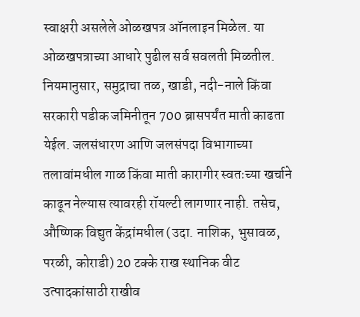स्वाक्षरी असलेले ओळखपत्र ऑनलाइन मिळेल. या ओळखपत्राच्या आधारे पुढील सर्व सवलती मिळतील. नियमानुसार, समुद्राचा तळ, खाडी, नदी-नाले किंवा सरकारी पडीक जमिनीतून 700 ब्रासपर्यंत माती काढता येईल. जलसंधारण आणि जलसंपदा विभागाच्या तलावांमधील गाळ किंवा माती कारागीर स्वतःच्या खर्चाने काढून नेल्यास त्यावरही रॉयल्टी लागणार नाही. तसेच, औष्णिक विद्युत केंद्रांमधील (उदा. नाशिक, भुसावळ, परळी, कोराडी) 20 टक्के राख स्थानिक वीट उत्पादकांसाठी राखीव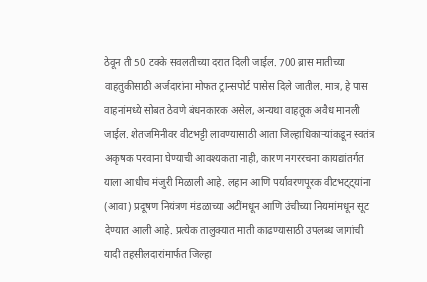ठेवून ती 50 टक्के सवलतीच्या दरात दिली जाईल. 700 ब्रास मातीच्या वाहतुकीसाठी अर्जदारांना मोफत ट्रान्सपोर्ट पासेस दिले जातील. मात्र, हे पास वाहनांमध्ये सोबत ठेवणे बंधनकारक असेल, अन्यथा वाहतूक अवैध मानली जाईल. शेतजमिनीवर वीटभट्टी लावण्यासाठी आता जिल्हाधिकाऱ्यांकडून स्वतंत्र अकृषक परवाना घेण्याची आवश्यकता नाही, कारण नगररचना कायद्यांतर्गत याला आधीच मंजुरी मिळाली आहे. लहान आणि पर्यावरणपूरक वीटभट्ट्यांना (आवा) प्रदूषण नियंत्रण मंडळाच्या अटींमधून आणि उंचीच्या नियमांमधून सूट देण्यात आली आहे. प्रत्येक तालुक्यात माती काढण्यासाठी उपलब्ध जागांची यादी तहसीलदारांमार्फत जिल्हा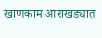खाणकाम आराखड्यात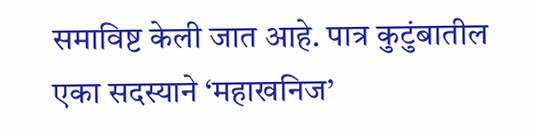समाविष्ट केली जात आहे. पात्र कुटुंबातील एका सदस्याने ‘महाखनिज’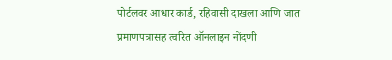पोर्टलवर आधार कार्ड, रहिवासी दाखला आणि जात प्रमाणपत्रासह त्वरित ऑनलाइन नोंदणी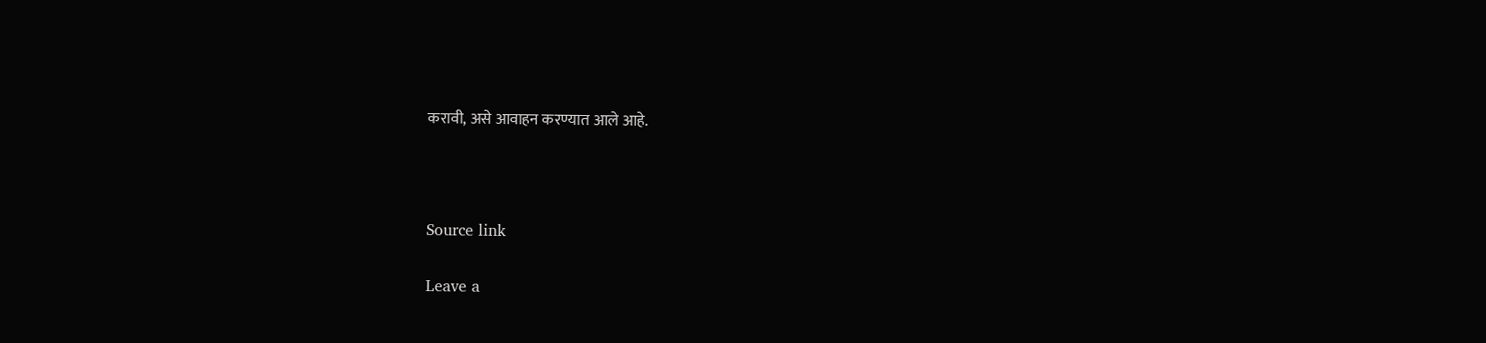करावी, असे आवाहन करण्यात आले आहे.



Source link

Leave a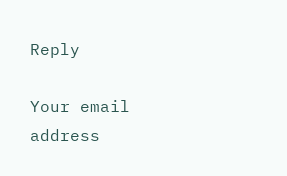Reply

Your email address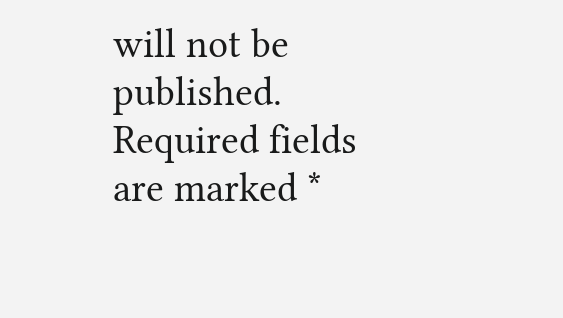will not be published. Required fields are marked *